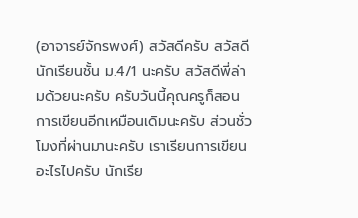(อาจารย์จักรพงศ์) สวัสดีครับ สวัสดีนักเรียนชั้น ม.4/1 นะครับ สวัสดีพี่ล่ามด้วยนะครับ ครับวันนี้คุณครูก็สอนการเขียนอีกเหมือนเดิมนะครับ ส่วนชั่วโมงที่ผ่านมานะครับ เราเรียนการเขียนอะไรไปครับ นักเรีย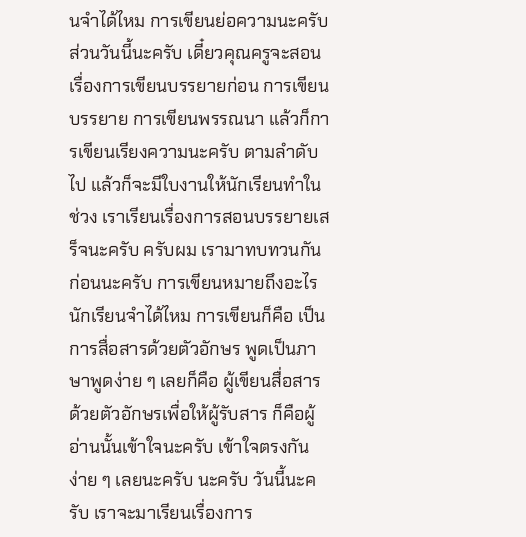นจำได้ไหม การเขียนย่อความนะครับ ส่วนวันนี้นะครับ เดี๋ยวคุณครูจะสอนเรื่องการเขียนบรรยายก่อน การเขียนบรรยาย การเขียนพรรณนา แล้วก็การเขียนเรียงความนะครับ ตามลำดับไป แล้วก็จะมีใบงานให้นักเรียนทำในช่วง เราเรียนเรื่องการสอนบรรยายเสร็จนะครับ ครับผม เรามาทบทวนกันก่อนนะครับ การเขียนหมายถึงอะไร นักเรียนจำได้ไหม การเขียนก็คือ เป็นการสื่อสารด้วยตัวอักษร พูดเป็นภาษาพูดง่าย ๆ เลยก็คือ ผู้เขียนสื่อสารด้วยตัวอักษรเพื่อให้ผู้รับสาร ก็คือผู้อ่านนั้นเข้าใจนะครับ เข้าใจตรงกัน ง่าย ๆ เลยนะครับ นะครับ วันนี้นะครับ เราจะมาเรียนเรื่องการ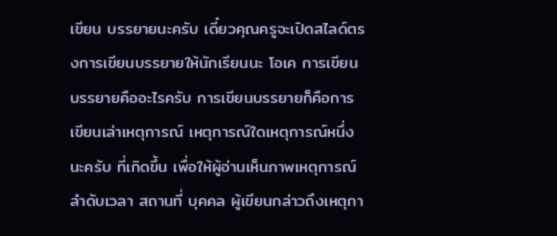เขียน บรรยายนะครับ เดี๋ยวคุณครูจะเปิดสไลด์ตรงการเขียนบรรยายให้นักเรียนนะ โอเค การเขียนบรรยายคืออะไรครับ การเขียนบรรยายก็คือการเขียนเล่าเหตุการณ์ เหตุการณ์ใดเหตุการณ์หนึ่งนะครับ ที่เกิดขึ้น เพื่อให้ผู้อ่านเห็นภาพเหตุการณ์ ลำดับเวลา สถานที่ บุคคล ผู้เขียนกล่าวถึงเหตุกา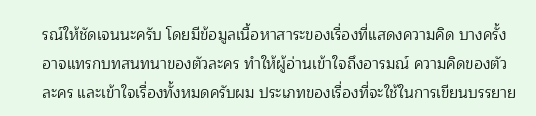รณ์ให้ชัดเจนนะครับ โดยมีข้อมูลเนื้อหาสาระของเรื่องที่แสดงความคิด บางครั้งอาจแทรกบทสนทนาของตัวละคร ทำให้ผู้อ่านเข้าใจถึงอารมณ์ ความคิดของตัวละคร และเข้าใจเรื่องทั้งหมดครับผม ประเภทของเรื่องที่จะใช้ในการเขียนบรรยาย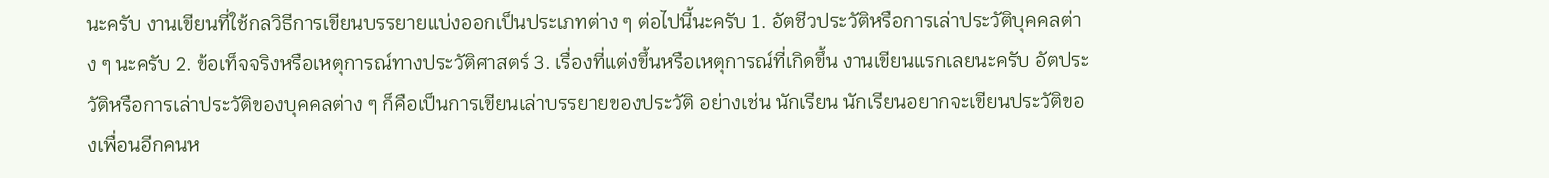นะครับ งานเขียนที่ใช้กลวิธีการเขียนบรรยายแบ่งออกเป็นประเภทต่าง ๆ ต่อไปนี้นะครับ 1. อัตชีวประวัติหรือการเล่าประวัติบุคคลต่าง ๆ นะครับ 2. ข้อเท็จจริงหรือเหตุการณ์ทางประวัติศาสตร์ 3. เรื่องที่แต่งขึ้นหรือเหตุการณ์ที่เกิดขึ้น งานเขียนแรกเลยนะครับ อัตประวัติหรือการเล่าประวัติของบุคคลต่าง ๆ ก็คือเป็นการเขียนเล่าบรรยายของประวัติ อย่างเช่น นักเรียน นักเรียนอยากจะเขียนประวัติของเพื่อนอีกคนห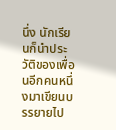นึ่ง นักเรียนก็นำประวัติของเพื่อนอีกคนหนึ่งมาเขียนบรรยายไป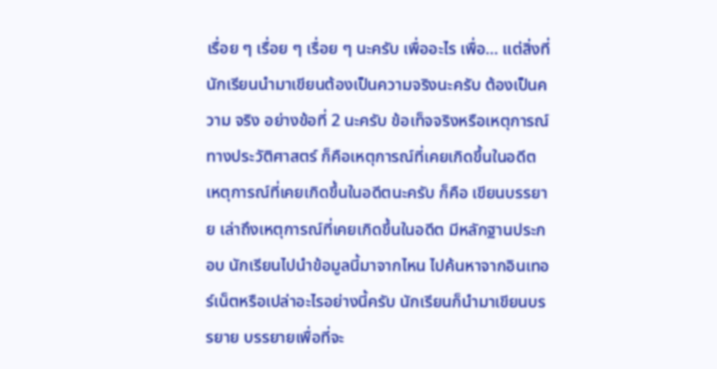เรื่อย ๆ เรื่อย ๆ เรื่อย ๆ นะครับ เพื่ออะไร เพื่อ… แต่สิ่งที่นักเรียนนำมาเขียนต้องเป็นความจริงนะครับ ต้องเป็นความ จริง อย่างข้อที่ 2 นะครับ ข้อเท็จจริงหรือเหตุการณ์ทางประวัติศาสตร์ ก็คือเหตุการณ์ที่เคยเกิดขึ้นในอดีต เหตุการณ์ที่เคยเกิดขึ้นในอดีตนะครับ ก็คือ เขียนบรรยาย เล่าถึงเหตุการณ์ที่เคยเกิดขึ้นในอดีต มีหลักฐานประกอบ นักเรียนไปนำข้อมูลนี้มาจากไหน ไปค้นหาจากอินเทอร์เน็ตหรือเปล่าอะไรอย่างนี้ครับ นักเรียนก็นำมาเขียนบรรยาย บรรยายเพื่อที่จะ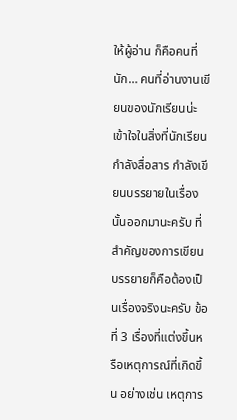ให้ผู้อ่าน ก็คือคนที่นัก… คนที่อ่านงานเขียนของนักเรียนน่ะ เข้าใจในสิ่งที่นักเรียนกำลังสื่อสาร กำลังเขียนบรรยายในเรื่องนั้นออกมานะครับ ที่สำคัญของการเขียนบรรยายก็คือต้องเป็นเรื่องจริงนะครับ ข้อที่ 3 เรื่องที่แต่งขึ้นหรือเหตุการณ์ที่เกิดขึ้น อย่างเช่น เหตุการ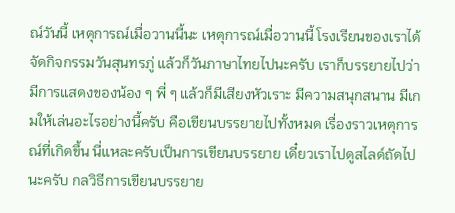ณ์วันนี้ เหตุการณ์เมื่อวานนี้นะ เหตุการณ์เมื่อวานนี้ โรงเรียนของเราได้จัดกิจกรรมวันสุนทรภู่ แล้วก็วันภาษาไทยไปนะครับ เราก็บรรยายไปว่า มีการแสดงของน้อง ๆ พี่ ๆ แล้วก็มีเสียงหัวเราะ มีความสนุกสนาน มีเกมให้เล่นอะไรอย่างนี้ครับ คือเขียนบรรยายไปทั้งหมด เรื่องราวเหตุการณ์ที่เกิดขึ้น นี่แหละครับเป็นการเขียนบรรยาย เดี๋ยวเราไปดูสไลด์ถัดไปนะครับ กลวิธีการเขียนบรรยาย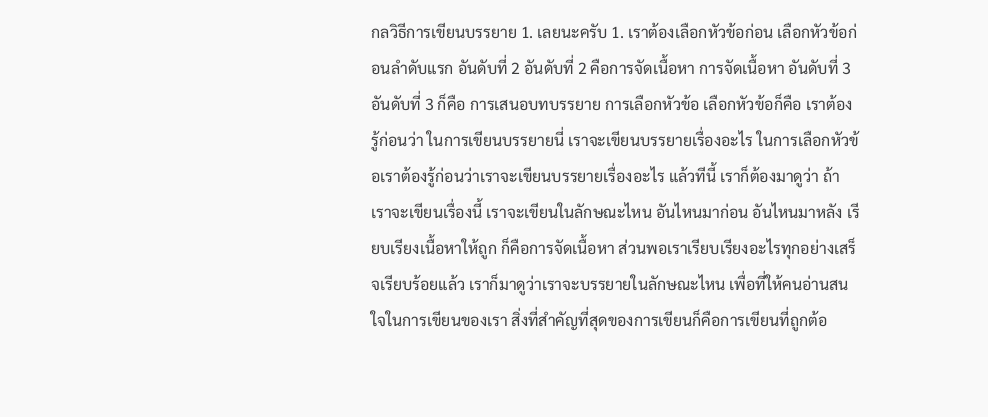กลวิธีการเขียนบรรยาย 1. เลยนะครับ 1. เราต้องเลือกหัวข้อก่อน เลือกหัวข้อก่อนลำดับแรก อันดับที่ 2 อันดับที่ 2 คือการจัดเนื้อหา การจัดเนื้อหา อันดับที่ 3 อันดับที่ 3 ก็คือ การเสนอบทบรรยาย การเลือกหัวข้อ เลือกหัวข้อก็คือ เราต้องรู้ก่อนว่า ในการเขียนบรรยายนี่ เราจะเขียนบรรยายเรื่องอะไร ในการเลือกหัวข้อเราต้องรู้ก่อนว่าเราจะเขียนบรรยายเรื่องอะไร แล้วทีนี้ เราก็ต้องมาดูว่า ถ้าเราจะเขียนเรื่องนี้ เราจะเขียนในลักษณะไหน อันไหนมาก่อน อันไหนมาหลัง เรียบเรียงเนื้อหาให้ถูก ก็คือการจัดเนื้อหา ส่วนพอเราเรียบเรียงอะไรทุกอย่างเสร็จเรียบร้อยแล้ว เราก็มาดูว่าเราจะบรรยายในลักษณะไหน เพื่อที่ให้คนอ่านสนใจในการเขียนของเรา สิ่งที่สำคัญที่สุดของการเขียนก็คือการเขียนที่ถูกต้อ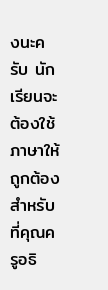งนะครับ นักเรียนจะต้องใช้ภาษาให้ถูกต้อง สำหรับที่คุณครูอธิ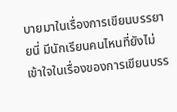บายมาในเรื่องการเขียนบรรยายนี่ มีนักเรียนคนไหนที่ยังไม่เข้าใจในเรื่องของการเขียนบรร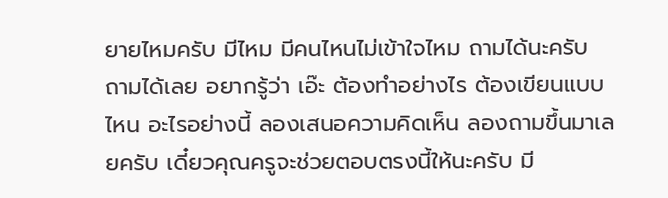ยายไหมครับ มีไหม มีคนไหนไม่เข้าใจไหม ถามได้นะครับ ถามได้เลย อยากรู้ว่า เอ๊ะ ต้องทำอย่างไร ต้องเขียนแบบไหน อะไรอย่างนี้ ลองเสนอความคิดเห็น ลองถามขึ้นมาเลยครับ เดี๋ยวคุณครูจะช่วยตอบตรงนี้ให้นะครับ มี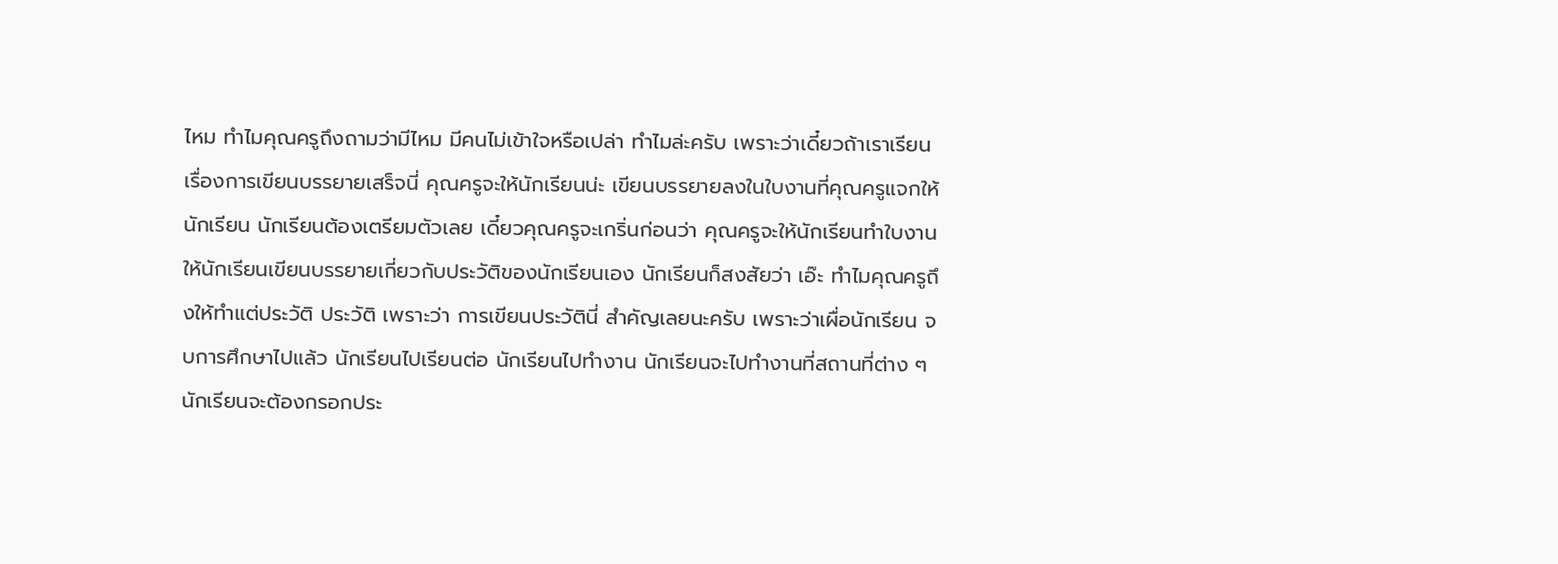ไหม ทำไมคุณครูถึงถามว่ามีไหม มีคนไม่เข้าใจหรือเปล่า ทำไมล่ะครับ เพราะว่าเดี๋ยวถ้าเราเรียนเรื่องการเขียนบรรยายเสร็จนี่ คุณครูจะให้นักเรียนน่ะ เขียนบรรยายลงในใบงานที่คุณครูแจกให้นักเรียน นักเรียนต้องเตรียมตัวเลย เดี๋ยวคุณครูจะเกริ่นก่อนว่า คุณครูจะให้นักเรียนทำใบงาน ให้นักเรียนเขียนบรรยายเกี่ยวกับประวัติของนักเรียนเอง นักเรียนก็สงสัยว่า เอ๊ะ ทำไมคุณครูถึงให้ทำแต่ประวัติ ประวัติ เพราะว่า การเขียนประวัตินี่ สำคัญเลยนะครับ เพราะว่าเผื่อนักเรียน จบการศึกษาไปแล้ว นักเรียนไปเรียนต่อ นักเรียนไปทำงาน นักเรียนจะไปทำงานที่สถานที่ต่าง ๆ นักเรียนจะต้องกรอกประ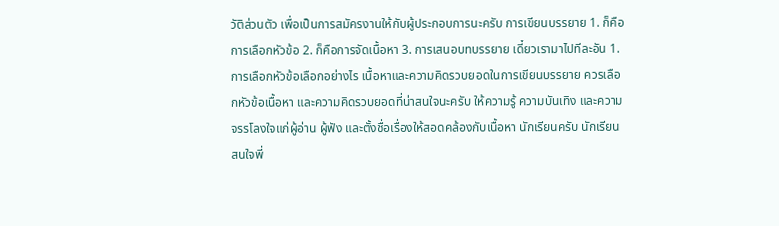วัติส่วนตัว เพื่อเป็นการสมัครงานให้กับผู้ประกอบการนะครับ การเขียนบรรยาย 1. ก็คือการเลือกหัวข้อ 2. ก็คือการจัดเนื้อหา 3. การเสนอบทบรรยาย เดี๋ยวเรามาไปทีละอัน 1. การเลือกหัวข้อเลือกอย่างไร เนื้อหาและความคิดรวบยอดในการเขียนบรรยาย ควรเลือกหัวข้อเนื้อหา และความคิดรวบยอดที่น่าสนใจนะครับ ให้ความรู้ ความบันเทิง และความจรรโลงใจแก่ผู้อ่าน ผู้ฟัง และตั้งชื่อเรื่องให้สอดคล้องกับเนื้อหา นักเรียนครับ นักเรียนสนใจพี่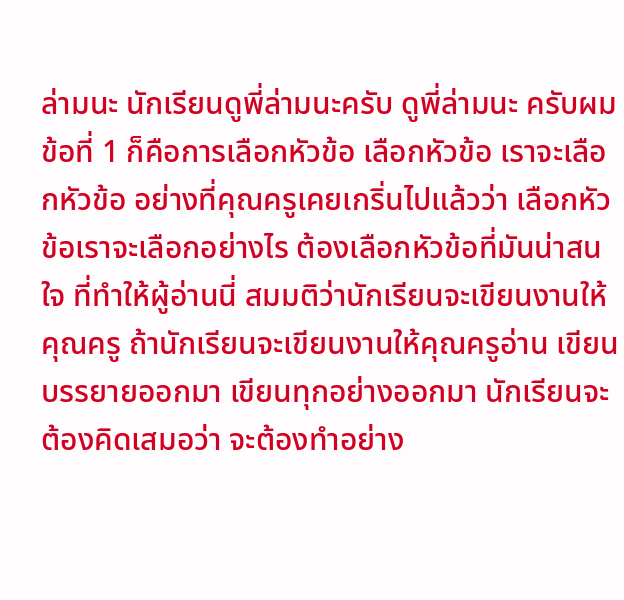ล่ามนะ นักเรียนดูพี่ล่ามนะครับ ดูพี่ล่ามนะ ครับผม ข้อที่ 1 ก็คือการเลือกหัวข้อ เลือกหัวข้อ เราจะเลือกหัวข้อ อย่างที่คุณครูเคยเกริ่นไปแล้วว่า เลือกหัวข้อเราจะเลือกอย่างไร ต้องเลือกหัวข้อที่มันน่าสนใจ ที่ทำให้ผู้อ่านนี่ สมมติว่านักเรียนจะเขียนงานให้คุณครู ถ้านักเรียนจะเขียนงานให้คุณครูอ่าน เขียนบรรยายออกมา เขียนทุกอย่างออกมา นักเรียนจะต้องคิดเสมอว่า จะต้องทำอย่าง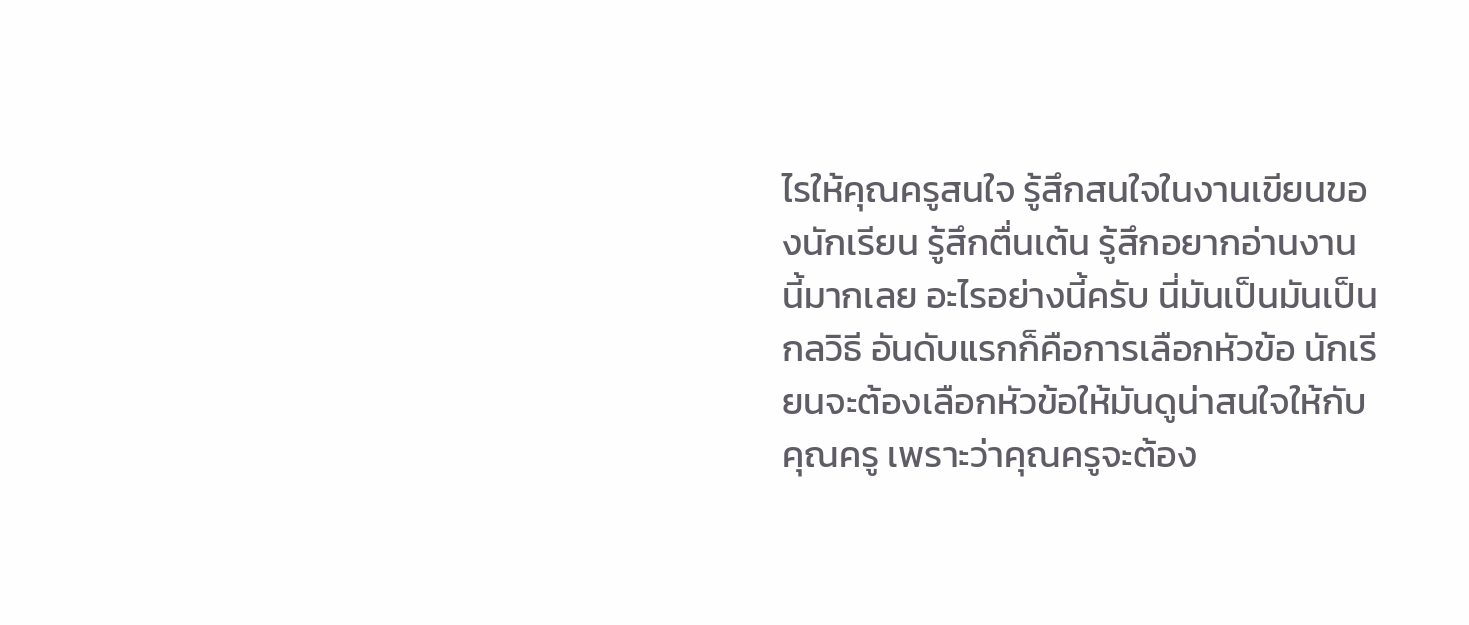ไรให้คุณครูสนใจ รู้สึกสนใจในงานเขียนของนักเรียน รู้สึกตื่นเต้น รู้สึกอยากอ่านงานนี้มากเลย อะไรอย่างนี้ครับ นี่มันเป็นมันเป็นกลวิธี อันดับแรกก็คือการเลือกหัวข้อ นักเรียนจะต้องเลือกหัวข้อให้มันดูน่าสนใจให้กับคุณครู เพราะว่าคุณครูจะต้อง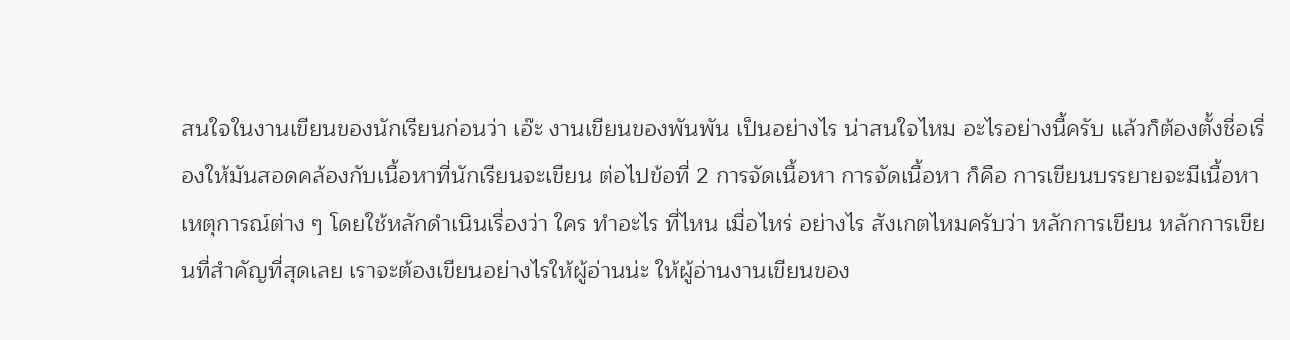สนใจในงานเขียนของนักเรียนก่อนว่า เอ๊ะ งานเขียนของพันพัน เป็นอย่างไร น่าสนใจไหม อะไรอย่างนี้ครับ แล้วก็ต้องตั้งชื่อเรื่องให้มันสอดคล้องกับเนื้อหาที่นักเรียนจะเขียน ต่อไปข้อที่ 2 การจัดเนื้อหา การจัดเนื้อหา ก็คือ การเขียนบรรยายจะมีเนื้อหาเหตุการณ์ต่าง ๆ โดยใช้หลักดำเนินเรื่องว่า ใคร ทำอะไร ที่ไหน เมื่อไหร่ อย่างไร สังเกตไหมครับว่า หลักการเขียน หลักการเขียนที่สำคัญที่สุดเลย เราจะต้องเขียนอย่างไรให้ผู้อ่านน่ะ ให้ผู้อ่านงานเขียนของ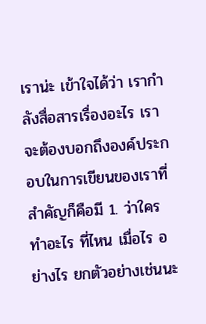เราน่ะ เข้าใจได้ว่า เรากำลังสื่อสารเรื่องอะไร เราจะต้องบอกถึงองค์ประกอบในการเขียนของเราที่สำคัญก็คือมี 1. ว่าใคร ทำอะไร ที่ไหน เมื่อไร อย่างไร ยกตัวอย่างเช่นนะ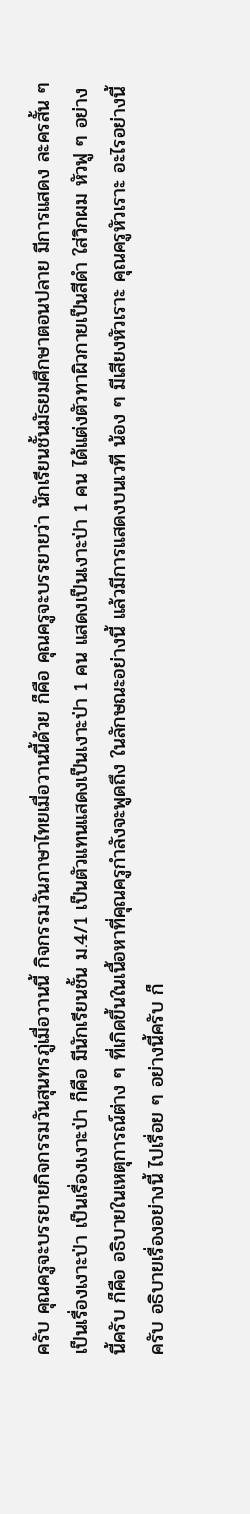ครับ คุณครูจะบรรยายกิจกรรมวันสุนทรภู่เมื่อวานนี้ กิจกรรมวันภาษาไทยเมื่อวานนี้ด้วย ก็คือ คุณครูจะบรรยายว่า นักเรียนชั้นมัธยมศึกษาตอนปลาย มีการแสดง ละครสั้น ๆ เป็นเรื่องเงาะป่า เป็นเรื่องเงาะป่า ก็คือ มีนักเรียนชั้น ม.4/1 เป็นตัวแทนแสดงเป็นเงาะป่า 1 คน แสดงเป็นเงาะป่า 1 คน ได้แต่งตัวทาผิวกายเป็นสีดำ ใส่วิกผม หัวฟู ๆ อย่างนี้ครับ ก็คือ อธิบายในเหตุการณ์ต่าง ๆ ที่เกิดขึ้นในเนื้อหาที่คุณครูกำลังจะพูดถึง ในลักษณะอย่างนี้ แล้วมีการแสดงบนเวที น้อง ๆ มีเสียงหัวเราะ คุณครูหัวเราะ อะไรอย่างนี้ ครับ อธิบายเรื่องอย่างนี้ ไปเรื่อย ๆ อย่างนี้ครับ ก็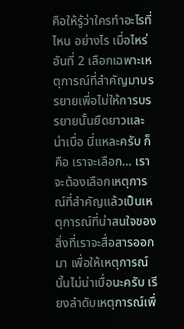คือให้รู้ว่าใครทำอะไรที่ไหน อย่างไร เมื่อไหร่ อันที่ 2 เลือกเฉพาะเหตุการณ์ที่สำคัญมาบรรยายเพื่อไม่ให้การบรรยายนั้นยืดยาวและน่าเบื่อ นี่แหละครับ ก็คือ เราจะเลือก… เราจะต้องเลือกเหตุการณ์ที่สำคัญแล้วเป็นเหตุการณ์ที่น่าสนใจของสิ่งที่เราจะสื่อสารออกมา เพื่อให้เหตุการณ์นั้นไม่น่าเบื่อนะครับ เรียงลำดับเหตุการณ์เพื่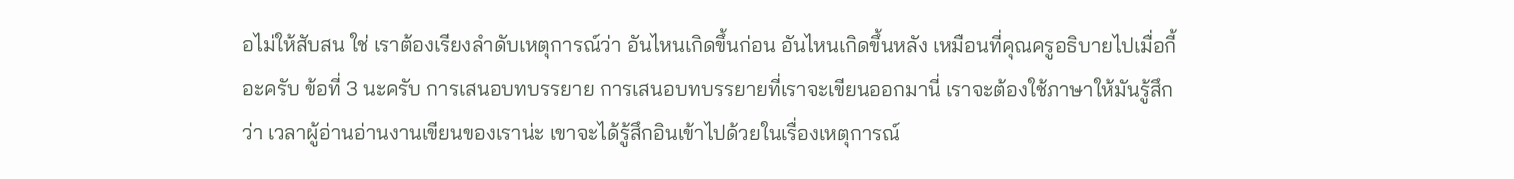อไม่ให้สับสน ใช่ เราต้องเรียงลำดับเหตุการณ์ว่า อันไหนเกิดขึ้นก่อน อันไหนเกิดขึ้นหลัง เหมือนที่คุณครูอธิบายไปเมื่อกี้อะครับ ข้อที่ 3 นะครับ การเสนอบทบรรยาย การเสนอบทบรรยายที่เราจะเขียนออกมานี่ เราจะต้องใช้ภาษาให้มันรู้สึกว่า เวลาผู้อ่านอ่านงานเขียนของเราน่ะ เขาจะได้รู้สึกอินเข้าไปด้วยในเรื่องเหตุการณ์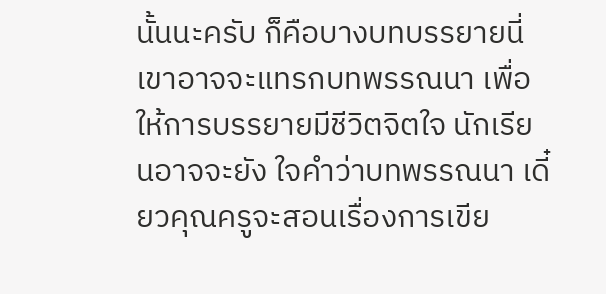นั้นนะครับ ก็คือบางบทบรรยายนี่ เขาอาจจะแทรกบทพรรณนา เพื่อให้การบรรยายมีชีวิตจิตใจ นักเรียนอาจจะยัง ใจคำว่าบทพรรณนา เดี๋ยวคุณครูจะสอนเรื่องการเขีย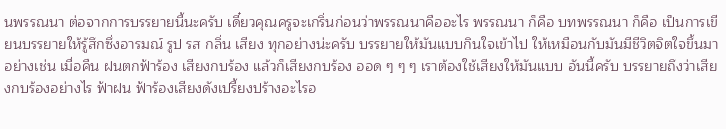นพรรณนา ต่อจากการบรรยายนี้นะครับ เดี๋ยวคุณครูจะเกริ่นก่อนว่าพรรณนาคืออะไร พรรณนา ก็คือ บทพรรณนา ก็คือ เป็นการเขียนบรรยายให้รู้สึกซึ่งอารมณ์ รูป รส กลิ่น เสียง ทุกอย่างน่ะครับ บรรยายให้มันแบบกินใจเข้าไป ให้เหมือนกับมันมีชีวิตจิตใจขึ้นมา อย่างเช่น เมื่อคืน ฝนตกฟ้าร้อง เสียงกบร้อง แล้วก็เสียงกบร้อง ออด ๆ ๆ ๆ เราต้องใช้เสียงให้มันแบบ อันนี้ครับ บรรยายถึงว่าเสียงกบร้องอย่างไร ฟ้าฝน ฟ้าร้องเสียงดังเปรี้ยงปร้างอะไรอ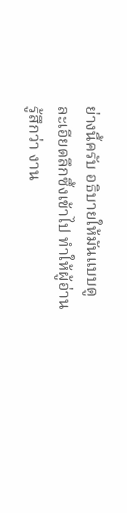ย่างนี้ครับ อธิบายให้มันแบบดูละเอียดลึกซึ้งเข้าไป ทำให้ผู้อ่านรู้สึกว่า งาน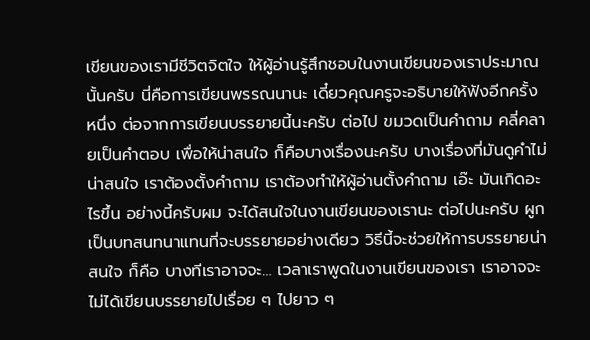เขียนของเรามีชีวิตจิตใจ ให้ผู้อ่านรู้สึกชอบในงานเขียนของเราประมาณนั้นครับ นี่คือการเขียนพรรณนานะ เดี๋ยวคุณครูจะอธิบายให้ฟังอีกครั้งหนึ่ง ต่อจากการเขียนบรรยายนี้นะครับ ต่อไป ขมวดเป็นคำถาม คลี่คลายเป็นคำตอบ เพื่อให้น่าสนใจ ก็คือบางเรื่องนะครับ บางเรื่องที่มันดูคำไม่น่าสนใจ เราต้องตั้งคำถาม เราต้องทำให้ผู้อ่านตั้งคำถาม เอ๊ะ มันเกิดอะไรขึ้น อย่างนี้ครับผม จะได้สนใจในงานเขียนของเรานะ ต่อไปนะครับ ผูกเป็นบทสนทนาแทนที่จะบรรยายอย่างเดียว วิธีนี้จะช่วยให้การบรรยายน่าสนใจ ก็คือ บางทีเราอาจจะ… เวลาเราพูดในงานเขียนของเรา เราอาจจะไม่ได้เขียนบรรยายไปเรื่อย ๆ ไปยาว ๆ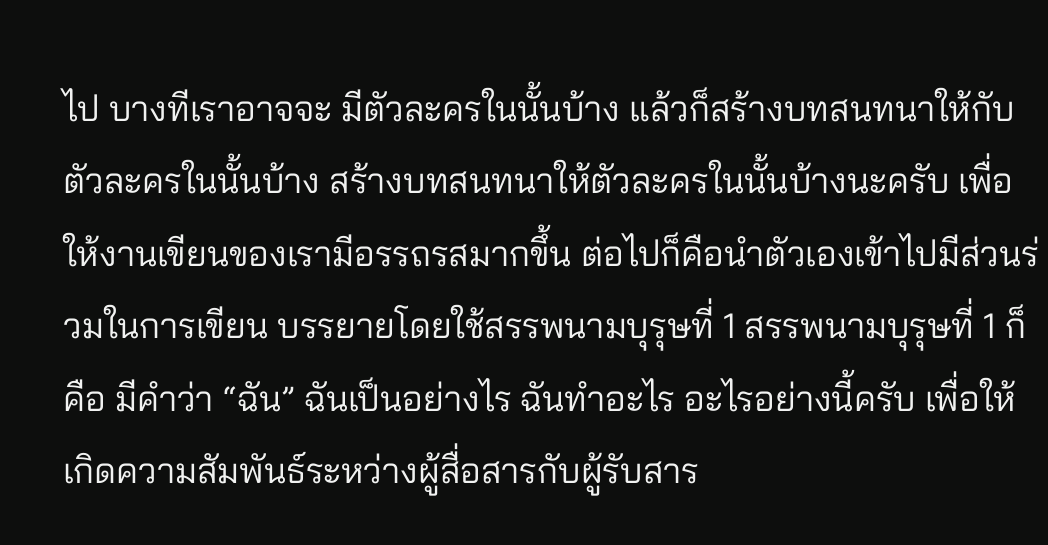ไป บางทีเราอาจจะ มีตัวละครในนั้นบ้าง แล้วก็สร้างบทสนทนาให้กับตัวละครในนั้นบ้าง สร้างบทสนทนาให้ตัวละครในนั้นบ้างนะครับ เพื่อให้งานเขียนของเรามีอรรถรสมากขึ้น ต่อไปก็คือนำตัวเองเข้าไปมีส่วนร่วมในการเขียน บรรยายโดยใช้สรรพนามบุรุษที่ 1 สรรพนามบุรุษที่ 1 ก็คือ มีคำว่า “ฉัน” ฉันเป็นอย่างไร ฉันทำอะไร อะไรอย่างนี้ครับ เพื่อให้เกิดความสัมพันธ์ระหว่างผู้สื่อสารกับผู้รับสาร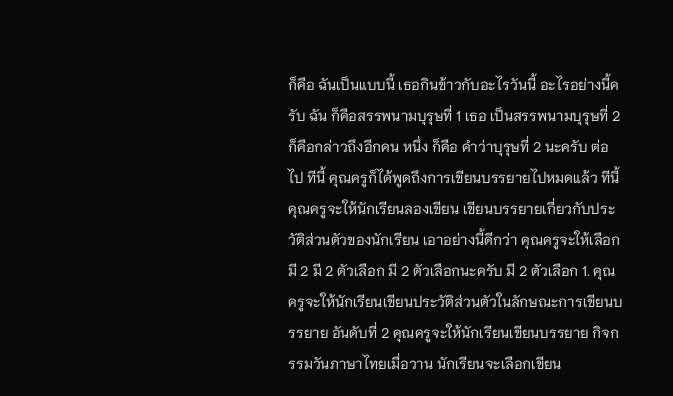ก็คือ ฉันเป็นแบบนี้ เธอกินข้าวกับอะไรวันนี้ อะไรอย่างนี้ครับ ฉัน ก็คือสรรพนามบุรุษที่ 1 เธอ เป็นสรรพนามบุรุษที่ 2 ก็คือกล่าวถึงอีกคน หนึ่ง ก็คือ คำว่าบุรุษที่ 2 นะครับ ต่อไป ทีนี้ คุณครูก็ได้พูดถึงการเขียนบรรยายไปหมดแล้ว ทีนี้คุณครูจะให้นักเรียนลองเขียน เขียนบรรยายเกี่ยวกับประวัติส่วนตัวของนักเรียน เอาอย่างนี้ดีกว่า คุณครูจะให้เลือก มี 2 มี 2 ตัวเลือก มี 2 ตัวเลือกนะครับ มี 2 ตัวเลือก 1. คุณครูจะให้นักเรียนเขียนประวัติส่วนตัวในลักษณะการเขียนบรรยาย อันดับที่ 2 คุณครูจะให้นักเรียนเขียนบรรยาย กิจกรรมวันภาษาไทยเมื่อวาน นักเรียนจะเลือกเขียน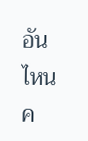อันไหนค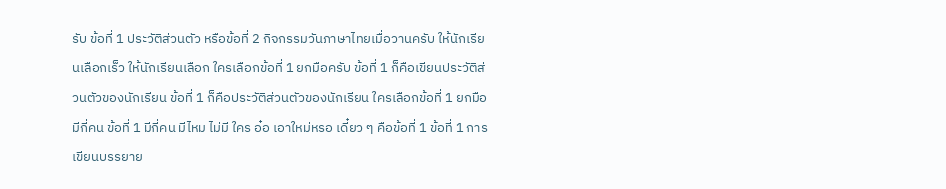รับ ข้อที่ 1 ประวัติส่วนตัว หรือข้อที่ 2 กิจกรรมวันภาษาไทยเมื่อวานครับ ให้นักเรียนเลือกเร็ว ให้นักเรียนเลือก ใครเลือกข้อที่ 1 ยกมือครับ ข้อที่ 1 ก็คือเขียนประวัติส่วนตัวของนักเรียน ข้อที่ 1 ก็คือประวัติส่วนตัวของนักเรียน ใครเลือกข้อที่ 1 ยกมือ มีกี่คน ข้อที่ 1 มีกี่คน มีไหม ไม่มี ใคร อ๋อ เอาใหม่หรอ เดี๋ยว ๆ คือข้อที่ 1 ข้อที่ 1 การเขียนบรรยาย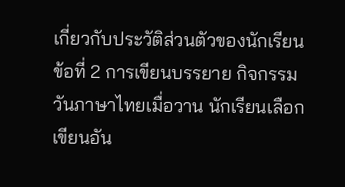เกี่ยวกับประวัติส่วนตัวของนักเรียน ข้อที่ 2 การเขียนบรรยาย กิจกรรมวันภาษาไทยเมื่อวาน นักเรียนเลือกเขียนอัน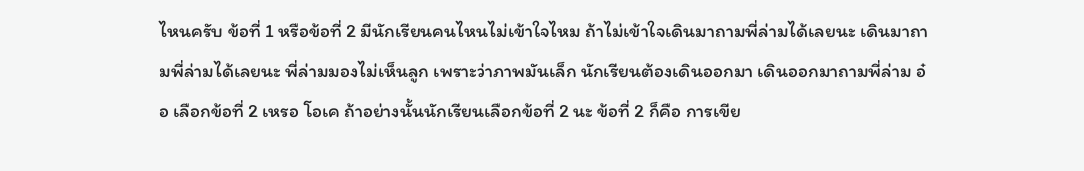ไหนครับ ข้อที่ 1 หรือข้อที่ 2 มีนักเรียนคนไหนไม่เข้าใจไหม ถ้าไม่เข้าใจเดินมาถามพี่ล่ามได้เลยนะ เดินมาถามพี่ล่ามได้เลยนะ พี่ล่ามมองไม่เห็นลูก เพราะว่าภาพมันเล็ก นักเรียนต้องเดินออกมา เดินออกมาถามพี่ล่าม อ๋อ เลือกข้อที่ 2 เหรอ โอเค ถ้าอย่างนั้นนักเรียนเลือกข้อที่ 2 นะ ข้อที่ 2 ก็คือ การเขีย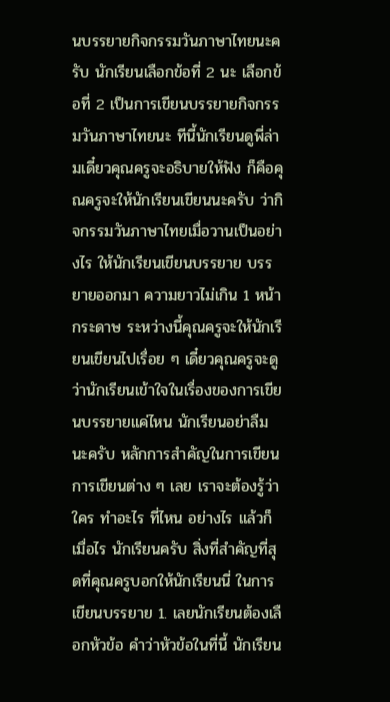นบรรยายกิจกรรมวันภาษาไทยนะครับ นักเรียนเลือกข้อที่ 2 นะ เลือกข้อที่ 2 เป็นการเขียนบรรยายกิจกรรมวันภาษาไทยนะ ทีนี้นักเรียนดูพี่ล่ามเดี๋ยวคุณครูจะอธิบายให้ฟัง ก็คือคุณครูจะให้นักเรียนเขียนนะครับ ว่ากิจกรรมวันภาษาไทยเมื่อวานเป็นอย่างไร ให้นักเรียนเขียนบรรยาย บรรยายออกมา ความยาวไม่เกิน 1 หน้ากระดาษ ระหว่างนี้คุณครูจะให้นักเรียนเขียนไปเรื่อย ๆ เดี๋ยวคุณครูจะดูว่านักเรียนเข้าใจในเรื่องของการเขียนบรรยายแค่ไหน นักเรียนอย่าลืมนะครับ หลักการสำคัญในการเขียน การเขียนต่าง ๆ เลย เราจะต้องรู้ว่าใคร ทำอะไร ที่ไหน อย่างไร แล้วก็เมื่อไร นักเรียนครับ สิ่งที่สำคัญที่สุดที่คุณครูบอกให้นักเรียนนี่ ในการเขียนบรรยาย 1. เลยนักเรียนต้องเลือกหัวข้อ คำว่าหัวข้อในที่นี้ นักเรียน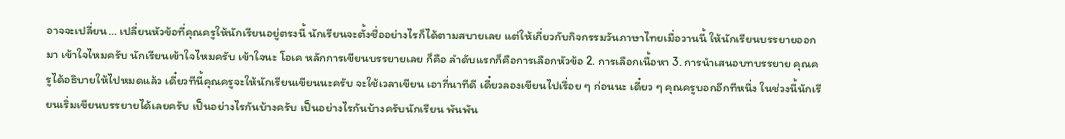อาจจะเปลี่ยน… เปลี่ยนหัวข้อที่คุณครูให้นักเรียนอยู่ตรงนี้ นักเรียนจะตั้งชื่ออย่างไรก็ได้ตามสบายเลย แต่ให้เกี่ยวกับกิจกรรมวันภาษาไทยเมื่อวานนี้ ให้นักเรียนบรรยายออกมา เข้าใจไหมครับ นักเรียนเข้าใจไหมครับ เข้าใจนะ โอเค หลักการเขียนบรรยายเลย ก็คือ ลำดับแรกก็คือการเลือกหัวข้อ 2. การเลือกเนื้อหา 3. การนำเสนอบทบรรยาย คุณครูได้อธิบายให้ไปหมดแล้ว เดี๋ยวทีนี้คุณครูจะให้นักเรียนเขียนนะครับ จะใช้เวลาเขียน เอากี่นาทีดี เดี๋ยวลองเขียนไปเรื่อย ๆ ก่อนนะ เดี๋ยว ๆ คุณครูบอกอีกทีหนึ่ง ในช่วงนี้นักเรียนเริ่มเขียนบรรยายได้เลยครับ เป็นอย่างไรกันบ้างครับ เป็นอย่างไรกันบ้างครับนักเรียน พันพัน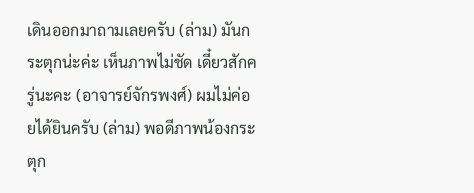เดินออกมาถามเลยครับ (ล่าม) มันกระตุกน่ะค่ะ เห็นภาพไม่ชัด เดี๋ยวสักครู่นะคะ (อาจารย์จักรพงศ์) ผมไม่ค่อยได้ยินครับ (ล่าม) พอดีภาพน้องกระตุก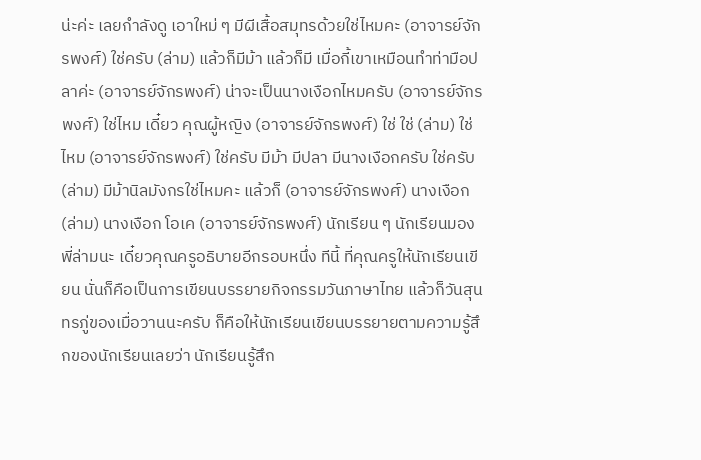น่ะค่ะ เลยกำลังดู เอาใหม่ ๆ มีผีเสื้อสมุทรด้วยใช่ไหมคะ (อาจารย์จักรพงศ์) ใช่ครับ (ล่าม) แล้วก็มีม้า แล้วก็มี เมื่อกี้เขาเหมือนทำท่ามือปลาค่ะ (อาจารย์จักรพงศ์) น่าจะเป็นนางเงือกไหมครับ (อาจารย์จักรพงศ์) ใช่ไหม เดี๋ยว คุณผู้หญิง (อาจารย์จักรพงศ์) ใช่ ใช่ (ล่าม) ใช่ไหม (อาจารย์จักรพงศ์) ใช่ครับ มีม้า มีปลา มีนางเงือกครับ ใช่ครับ (ล่าม) มีม้านิลมังกรใช่ไหมคะ แล้วก็ (อาจารย์จักรพงศ์) นางเงือก (ล่าม) นางเงือก โอเค (อาจารย์จักรพงศ์) นักเรียน ๆ นักเรียนมองพี่ล่ามนะ เดี๋ยวคุณครูอธิบายอีกรอบหนึ่ง ทีนี้ ที่คุณครูให้นักเรียนเขียน นั่นก็คือเป็นการเขียนบรรยายกิจกรรมวันภาษาไทย แล้วก็วันสุนทรภู่ของเมื่อวานนะครับ ก็คือให้นักเรียนเขียนบรรยายตามความรู้สึกของนักเรียนเลยว่า นักเรียนรู้สึก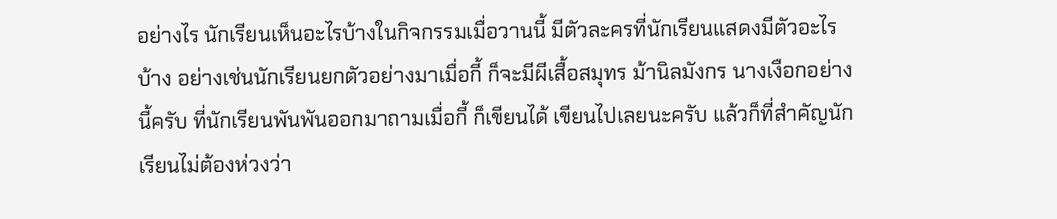อย่างไร นักเรียนเห็นอะไรบ้างในกิจกรรมเมื่อวานนี้ มีตัวละครที่นักเรียนแสดงมีตัวอะไรบ้าง อย่างเช่นนักเรียนยกตัวอย่างมาเมื่อกี้ ก็จะมีผีเสื้อสมุทร ม้านิลมังกร นางเงือกอย่างนี้ครับ ที่นักเรียนพันพันออกมาถามเมื่อกี้ ก็เขียนได้ เขียนไปเลยนะครับ แล้วก็ที่สำคัญนักเรียนไม่ต้องห่วงว่า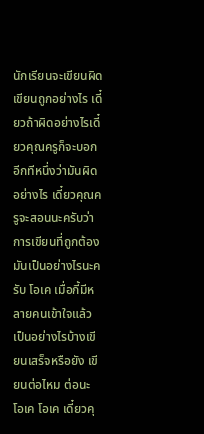นักเรียนจะเขียนผิดเขียนถูกอย่างไร เดี๋ยวถ้าผิดอย่างไรเดี๋ยวคุณครูก็จะบอกอีกทีหนึ่งว่ามันผิดอย่างไร เดี๋ยวคุณครูจะสอนนะครับว่าการเขียนที่ถูกต้องมันเป็นอย่างไรนะครับ โอเค เมื่อกี้มีหลายคนเข้าใจแล้ว เป็นอย่างไรบ้างเขียนเสร็จหรือยัง เขียนต่อไหม ต่อนะ โอเค โอเค เดี๋ยวคุ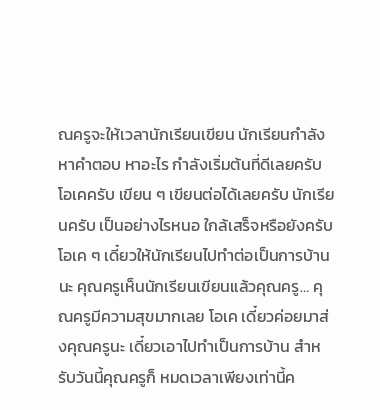ณครูจะให้เวลานักเรียนเขียน นักเรียนกำลังหาคำตอบ หาอะไร กำลังเริ่มต้นที่ดีเลยครับ โอเคครับ เขียน ๆ เขียนต่อได้เลยครับ นักเรียนครับ เป็นอย่างไรหนอ ใกล้เสร็จหรือยังครับ โอเค ๆ เดี๋ยวให้นักเรียนไปทำต่อเป็นการบ้านนะ คุณครูเห็นนักเรียนเขียนแล้วคุณครู… คุณครูมีความสุขมากเลย โอเค เดี๋ยวค่อยมาส่งคุณครูนะ เดี๋ยวเอาไปทำเป็นการบ้าน สำหรับวันนี้คุณครูก็ หมดเวลาเพียงเท่านี้ค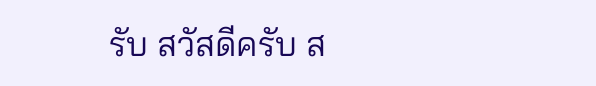รับ สวัสดีครับ ส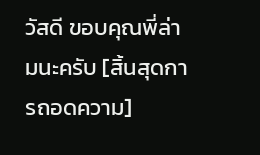วัสดี ขอบคุณพี่ล่ามนะครับ [สิ้นสุดการถอดความ]